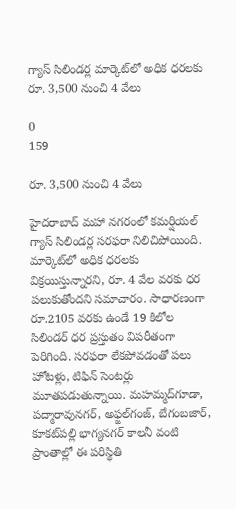గ్యాస్‌ సిలిండర్ల మార్కెట్‌లో అధిక ధరలకు రూ. 3,500 నుంచి 4 వేలు

0
159

రూ. 3,500 నుంచి 4 వేలు

హైదరాబాద్‌ మహా నగరంలో కమర్షియల్‌ గ్యాస్‌ సిలిండర్ల సరఫరా నిలిచిపోయింది. మార్కెట్‌లో అధిక ధరలకు విక్రయిస్తున్నారని, రూ. 4 వేల వరకు ధర పలుకుతోందని సమాచారం. సాధారణంగా రూ.2105 వరకు ఉండే 19 కిలోల సిలిండర్‌ ధర ప్రస్తుతం విపరీతంగా పెరిగింది. సరఫరా లేకపోవడంతో పలు హోటళ్లు, టిఫిన్‌ సెంటర్లు మూతపడుతున్నాయి. మహమ్మద్‌గూడా, పద్మారావునగర్‌, అఫ్జల్‌గంజ్‌, బేగంబజార్‌, కూకట్‌పల్లి భాగ్యనగర్‌ కాలనీ వంటి ప్రాంతాల్లో ఈ పరిస్థితి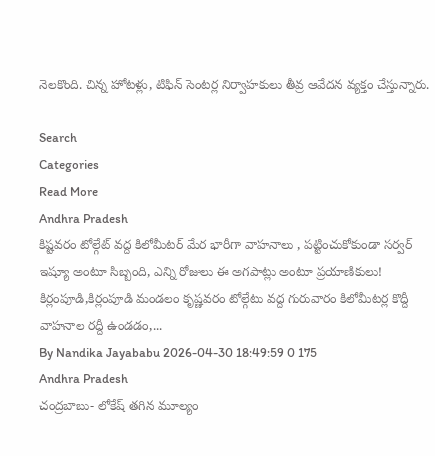నెలకొంది. చిన్న హోటళ్లు, టిఫిన్‌ సెంటర్ల నిర్వాహకులు తీవ్ర ఆవేదన వ్యక్తం చేస్తున్నారు.

Search
Categories
Read More
Andhra Pradesh
కిష్టవరం టోల్గేట్ వద్ద కిలోమీటర్ మేర భారీగా వాహనాలు , పట్టించుకోకుండా సర్వర్ ఇష్యూ అంటూ సిబ్బంది, ఎన్ని రోజులు ఈ అగపాట్లు అంటూ ప్రయాణికులు!
కిర్లంపూడి,కిర్లంపూడి మండలం కృష్ణవరం టోల్గేటు వద్ద గురువారం కిలోమీటర్ల కొద్దీ వాహనాల రద్దీ ఉండడం,...
By Nandika Jayababu 2026-04-30 18:49:59 0 175
Andhra Pradesh
చంద్రబాబు- లోకేష్ తగిన మూల్యం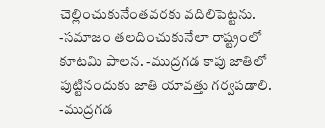చెల్లించుకునేంతవరకు వదిలిపెట్టను. -సమాజం తలదించుకునేలా రాష్ట్రంలో కూటమి పాలన. -ముద్రగడ కాపు జాతిలో పుట్టినందుకు జాతి యావత్తు గర్వపడాలి. -ముద్రగడ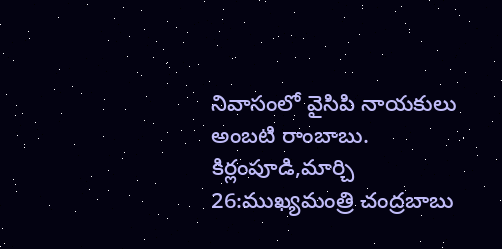నివాసంలో వైసిపి నాయకులు అంబటి రాంబాబు.
కిర్లంపూడి,మార్చి 26:ముఖ్యమంత్రి చంద్రబాబు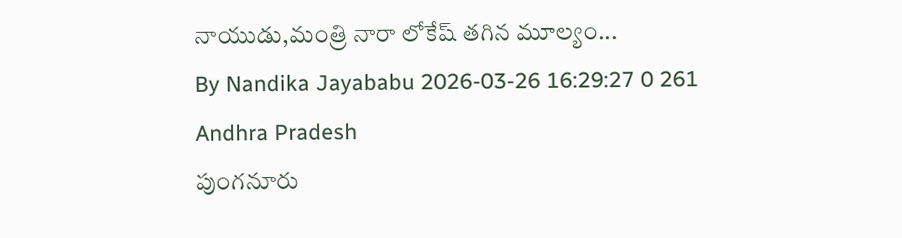నాయుడు,మంత్రి నారా లోకేష్ తగిన మూల్యం...
By Nandika Jayababu 2026-03-26 16:29:27 0 261
Andhra Pradesh
పుంగనూరు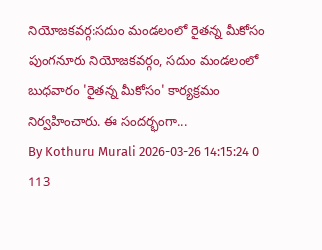నియోజకవర్గ:సదుం మండలంలో రైతన్న మీకోసం
పుంగనూరు నియోజకవర్గం, సదుం మండలంలో బుధవారం 'రైతన్న మీకోసం' కార్యక్రమం నిర్వహించారు. ఈ సందర్భంగా...
By Kothuru Murali 2026-03-26 14:15:24 0 113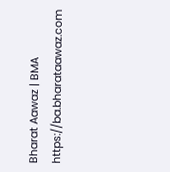Bharat Aawaz | BMA https://ba.bharataawaz.com